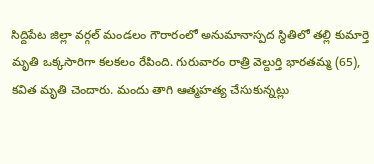సిద్దిపేట జిల్లా వర్గల్ మండలం గౌరారంలో అనుమానాస్పద స్థితిలో తల్లి కుమార్తె మృతి ఒక్కసారిగా కలకలం రేపింది. గురువారం రాత్రి వెల్దుర్తి భారతమ్మ (65), కవిత మృతి చెందారు. మందు తాగి ఆత్మహత్య చేసుకున్నట్లు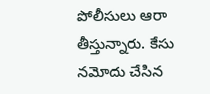పోలీసులు ఆరా తీస్తున్నారు. కేసు నమోదు చేసిన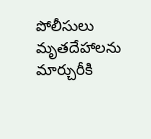పోలీసులు మృతదేహాలను మార్చురీకి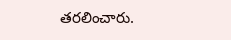తరలించారు.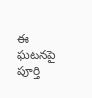ఈ ఘటనపై పూర్తి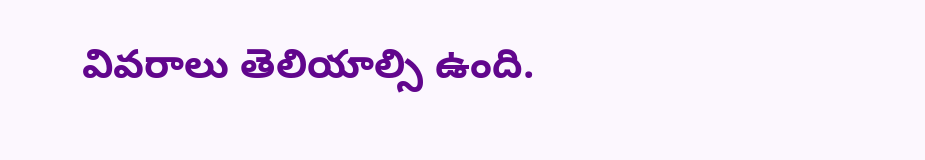వివరాలు తెలియాల్సి ఉంది.